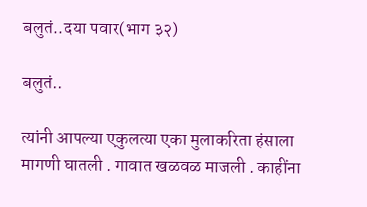बलुतं..दया पवार(भाग ३२)

बलुतं..

त्यांनी आपल्या एकुलत्या एका मुलाकरिता हंसाला मागणी घातली . गावात खळवळ माजली . काहींना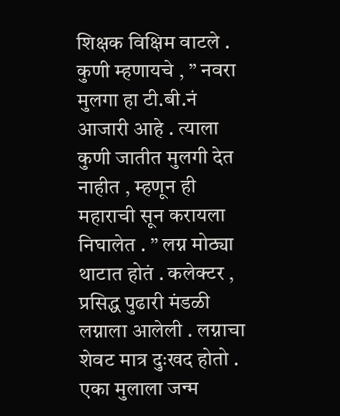शिक्षक विक्षिम वाटले . कुणी म्हणायचे , ” नवरा मुलगा हा टी.बी.नं आजारी आहे . त्याला कुणी जातीत मुलगी देत नाहीत , म्हणून ही महाराची सून करायला निघालेत . ” लग्न मोठ्या थाटात होतं . कलेक्टर , प्रसिद्ध पुढारी मंडळी लग्नाला आलेली . लग्नाचा शेवट मात्र दुःखद होतो . एका मुलाला जन्म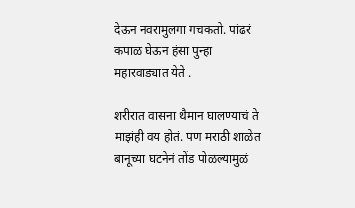देऊन नवरामुलगा गचकतो. पांढरं कपाळ घेऊन हंसा पुन्हा महारवाड्यात येते .

शरीरात वासना थैमान घालण्याचं ते माझंही वय होतं. पण मराठी शाळेत बानूच्या घटनेनं तोंड पोळल्यामुळं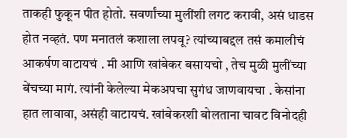ताकही फुकून पीत होतो. सवर्णांच्या मुलींशी लगट करावी, असं धाडस होत नव्हतं. पण मनातलं कशाला लपवू? त्यांच्याबद्दल तसं कमालीचं आकर्षण वाटायचं . मी आणि खांबेकर बसायचो , तेच मुळी मुलींच्या बेंचच्या मागं. त्यांनी केलेल्या मेकअपचा सुगंध जाणवायचा . केसांना हात लावावा, असंही वाटायचं. खांबेकरशी बोलताना चावट विनोदही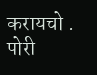करायचो . पोरी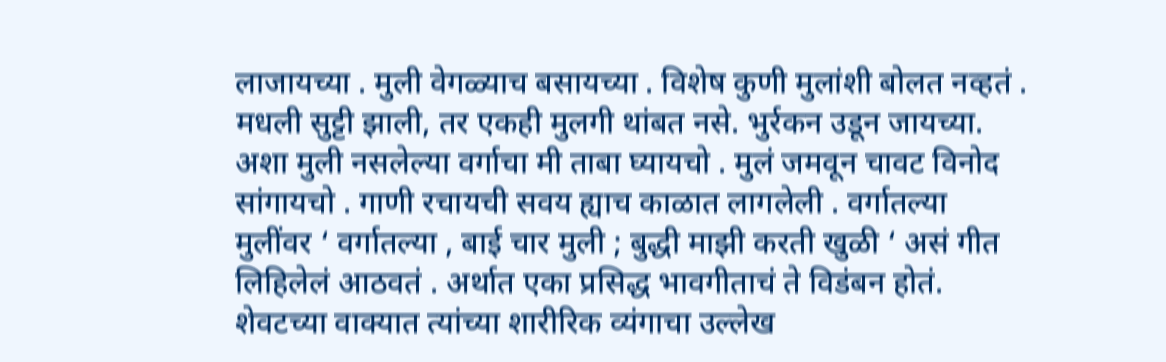लाजायच्या . मुली वेगळ्याच बसायच्या . विशेष कुणी मुलांशी बोलत नव्हतं . मधली सुट्टी झाली, तर एकही मुलगी थांबत नसे. भुर्रकन उडून जायच्या. अशा मुली नसलेल्या वर्गाचा मी ताबा घ्यायचो . मुलं जमवून चावट विनोद सांगायचो . गाणी रचायची सवय ह्याच काळात लागलेली . वर्गातल्या मुलींवर ‘ वर्गातल्या , बाई चार मुली ; बुद्धी माझी करती खुळी ‘ असं गीत लिहिलेलं आठवतं . अर्थात एका प्रसिद्ध भावगीताचं ते विडंबन होतं. शेवटच्या वाक्यात त्यांच्या शारीरिक व्यंगाचा उल्लेख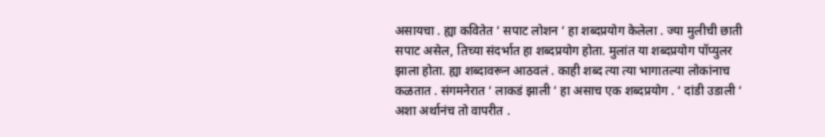असायचा . ह्या कवितेत ‘ सपाट लोशन ‘ हा शब्दप्रयोग केलेला . ज्या मुलीची छाती सपाट असेल, तिच्या संदर्भात हा शब्दप्रयोग होता. मुलांत या शब्दप्रयोग पॉप्युलर झाला होता. ह्या शब्दावरून आठवलं . काही शब्द त्या त्या भागातल्या लोकांनाच कळतात . संगमनेरात ‘ लाकडं झाली ‘ हा असाच एक शब्दप्रयोग . ‘ दांडी उडाली ‘ अशा अर्थानंच तो वापरीत .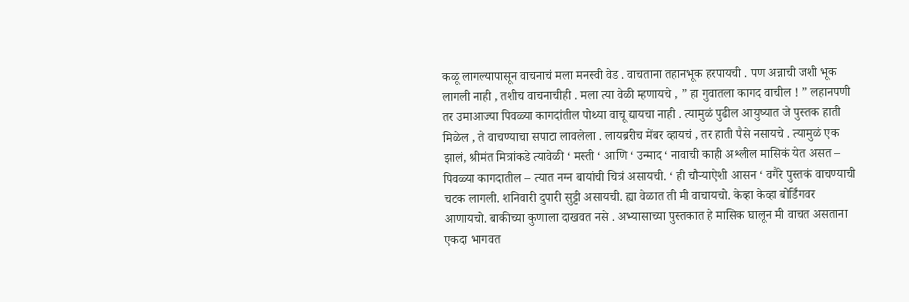कळू लागल्यापासून वाचनाचं मला मनस्वी वेड . वाचताना तहानभूक हरपायची . पण अन्नाची जशी भूक लागली नाही , तशीच वाचनाचीही . मला त्या वेळी म्हणायचे , ” हा गुवातला कागद वाचील ! ” लहानपणी तर उमाआज्या पिवळ्या कागदांतील पोथ्या वाचू द्यायचा नाही . त्यामुळं पुढील आयुष्यात जे पुस्तक हाती मिळेल , ते वाचण्याचा सपाटा लावलेला . लायब्ररीच मेंबर व्हायचं , तर हाती पैसे नसायचे . त्यामुळं एक झालं, श्रीमंत मित्रांकडे त्यावेळी ‘ मस्ती ‘ आणि ‘ उन्माद ‘ नावाची काही अश्लील मासिकं येत असत – पिवळ्या कागदातील – त्यात नग्न बायांची चित्रं असायची. ‘ ही चौऱ्याऐशी आसन ‘ वगैरे पुस्तकं वाचण्याची चटक लागली. शनिवारी दुपारी सुट्टी असायची. ह्या वेळात ती मी वाचायचो. केव्हा केव्हा बोर्डिंगवर आणायचो. बाकीच्या कुणाला दाखवत नसे . अभ्यासाच्या पुस्तकात हे मासिक घालून मी वाचत असताना एकदा भागवत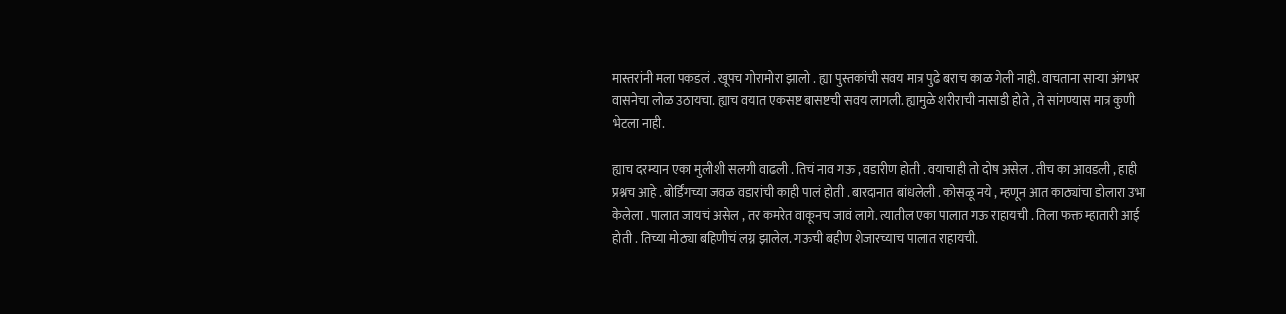मास्तरांनी मला पकडलं . खूपच गोरामोरा झालो . ह्या पुस्तकांची सवय मात्र पुढे बराच काळ गेली नाही. वाचताना साऱ्या अंगभर वासनेचा लोळ उठायचा. ह्याच वयात एकसष्ट बासष्टची सवय लागली. ह्यामुळे शरीराची नासाडी होते , ते सांगण्यास मात्र कुणी भेटला नाही.

ह्याच दरम्यान एका मुलीशी सलगी वाढली . तिचं नाव गऊ , वडारीण होती . वयाचाही तो दोष असेल . तीच का आवडली , हाही प्रश्नच आहे . बोर्डिंगच्या जवळ वडारांची काही पालं होती . बारदानात बांधलेली . कोसळू नये , म्हणून आत काठ्यांचा डोलारा उभा केलेला . पालात जायचं असेल , तर कमरेत वाकूनच जावं लागे. त्यातील एका पालात गऊ राहायची . तिला फक्त म्हातारी आई होती . तिच्या मोठ्या बहिणीचं लग्न झालेल. गऊची बहीण शेजारच्याच पालात राहायची.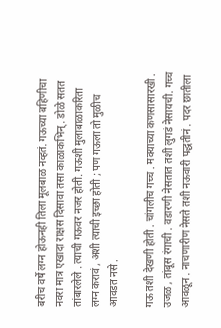बरीच वर्षे लग्न होऊनही तिला मूलबाळ नव्हतं. गऊच्या बहिणीचा नवरा मात्र एखादा राक्षस दिसावा तसा काळाकभिन् . डोळे सतत तांबारलेले . त्याची गऊवर नजर होती. गऊशी मुलाबाळाकरिता लग्न करावं , अशी त्याची इच्छा होती ; पण गऊला तो मुळीच आवडत नसे .

गऊ तशी देखणी होती . चांगलीच गच्च . मक्याच्या कणसासारखी . उजळ , तांबूस रंगाची . वडारणी नेसतात तशी लुगडं नेसायची. गच्च आवळून . नाचणारीण नेसते तशी नऊवारी पद्धतीनं . पदर छातीला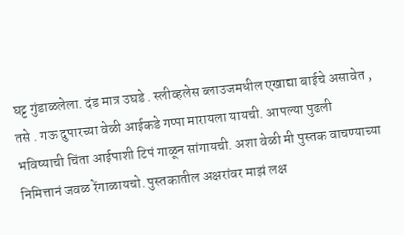घट्ट गुंडाळलेला. दंड मात्र उघडे . स्लीव्हलेस ब्लाउजमधील एखाद्या बाईचे असावेत , तसे . गऊ दुपारच्या वेळी आईकडे गप्पा मारायला यायची. आपल्या पुढली भविष्याची चिंता आईपाशी टिपं गाळून सांगायची. अशा वेळी मी पुस्तक वाचण्याच्या निमित्तानं जवळ रेंगाळायचो. पुस्तकातील अक्षरांवर माझं लक्ष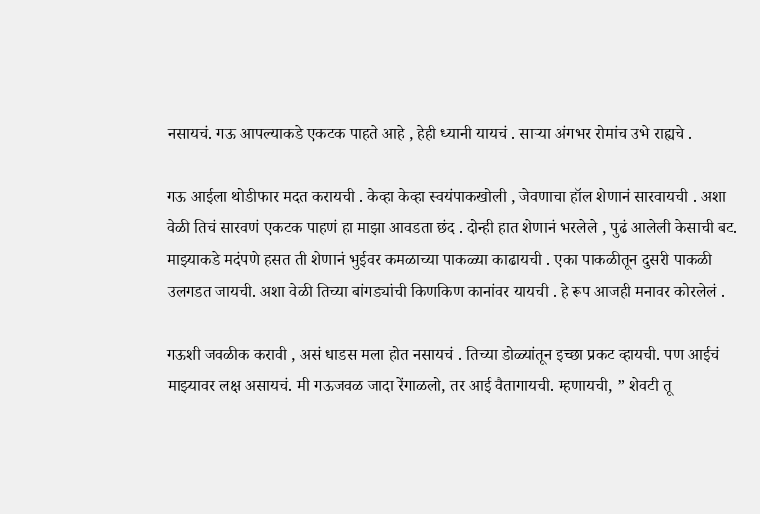नसायचं. गऊ आपल्याकडे एकटक पाहते आहे , हेही ध्यानी यायचं . साऱ्या अंगभर रोमांच उभे राह्यचे .

गऊ आईला थोडीफार मदत करायची . केव्हा केव्हा स्वयंपाकखोली , जेवणाचा हॉल शेणानं सारवायची . अशा वेळी तिचं सारवणं एकटक पाहणं हा माझा आवडता छंद . दोन्ही हात शेणानं भरलेले , पुढं आलेली केसाची बट. माझ्याकडे मदंपणे हसत ती शेणानं भुईवर कमळाच्या पाकळ्या काढायची . एका पाकळीतून दुसरी पाकळी उलगडत जायची. अशा वेळी तिच्या बांगड्यांची किणकिण कानांवर यायची . हे रूप आजही मनावर कोरलेलं .

गऊशी जवळीक करावी , असं धाडस मला होत नसायचं . तिच्या डोळ्यांतून इच्छा प्रकट व्हायची. पण आईचं माझ्यावर लक्ष असायचं. मी गऊजवळ जादा रेंगाळलो, तर आई वैतागायची. म्हणायची, ” शेवटी तू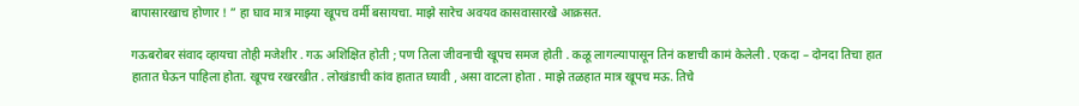बापासारखाच होणार ! ” हा घाव मात्र माझ्या खूपच वर्मी बसायचा. माझे सारेच अवयव कासवासारखे आक्रसत.

गऊबरोबर संवाद व्हायचा तोही मजेशीर . गऊ अशिक्षित होती ; पण तिला जीवनाची खूपच समज होती . कळू लागल्यापासून तिनं कष्टाची कामं केलेली . एकदा – दोनदा तिचा हात हातात घेऊन पाहिला होता. खूपच रखरखीत . लोखंडाची कांव हातात घ्यावी , असा वाटला होता . माझे तळहात मात्र खूपच मऊ. तिचे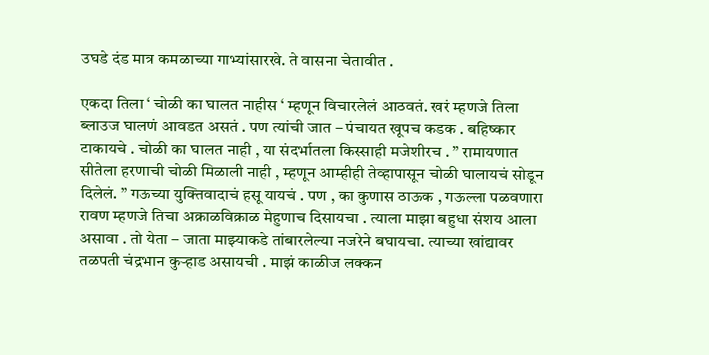उघडे दंड मात्र कमळाच्या गाभ्यांसारखे. ते वासना चेतावीत .

एकदा तिला ‘ चोळी का घालत नाहीस ‘ म्हणून विचारलेलं आठवतं. खरं म्हणजे तिला ब्लाउज घालणं आवडत असतं . पण त्यांची जात – पंचायत खूपच कडक . बहिष्कार टाकायचे . चोळी का घालत नाही , या संदर्भातला किस्साही मजेशीरच . ” रामायणात सीतेला हरणाची चोळी मिळाली नाही , म्हणून आम्हीही तेव्हापासून चोळी घालायचं सोडून दिलेलं. ” गऊच्या युक्तिवादाचं हसू यायचं . पण , का कुणास ठाऊक , गऊल्ला पळवणारा रावण म्हणजे तिचा अक्राळविक्राळ मेहुणाच दिसायचा . त्याला माझा बहुधा संशय आला असावा . तो येता – जाता माझ्याकडे तांबारलेल्या नजरेने बघायचा. त्याच्या खांद्यावर तळपती चंद्रभान कुऱ्हाड असायची . माझं काळीज लक्कन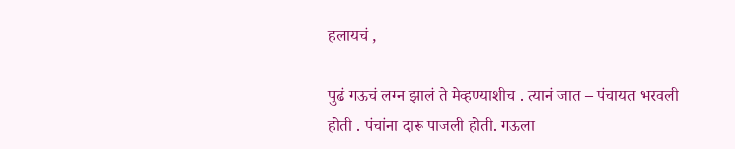हलायचं ,

पुढं गऊचं लग्न झालं ते मेव्हण्याशीच . त्यानं जात – पंचायत भरवली होती . पंचांना दारू पाजली होती. गऊला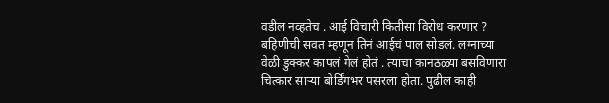वडील नव्हतेच . आई विचारी कितीसा विरोध करणार ? बहिणीची सवत म्हणून तिनं आईचं पाल सोडलं. लग्नाच्या वेळी डुक्कर कापलं गेलं होतं . त्याचा कानठळ्या बसविणारा चित्कार साऱ्या बोर्डिंगभर पसरला होता. पुढील काही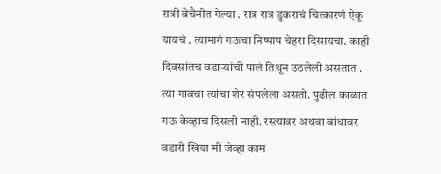रात्री बेचैनीत गेल्या . रात्र रात्र डुकराचं चित्कारणं ऐकू यायचं . त्यामागं गऊचा निष्पाप चेहरा दिसायचा. काही दिवसांतच वडाऱ्यांची पालं तिथून उठलेली असतात . त्या गावचा त्यांचा शेर संपलेला असतो. पुढील काळात गऊ केव्हाच दिसली नाही. रस्त्यावर अथवा बांधावर वडारी खिया मी जेव्हा काम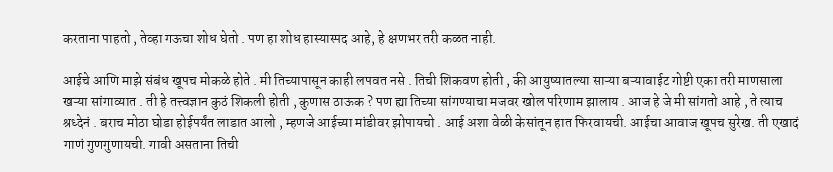करताना पाहतो , तेव्हा गऊचा शोध घेतो . पण हा शोध हास्यास्पद आहे, हे क्षणभर तरी कळत नाही.

आईचे आणि माझे संबंध खूपच मोकळे होते . मी तिच्यापासून काही लपवत नसे . तिची शिकवण होती , की आयुष्यातल्या साऱ्या बऱ्यावाईट गोष्टी एका तरी माणसाला खऱ्या सांगाव्यात . ती हे तत्त्वज्ञान कुठं शिकली होती , कुणास ठाऊक ? पण ह्या तिच्या सांगण्याचा मजवर खोल परिणाम झालाय . आज हे जे मी सांगतो आहे , ते त्याच श्रध्देनं . बराच मोठा घोडा होईपर्यंत लाडात आलो , म्हणजे आईच्या मांडीवर झोपायचो . आई अशा वेळी केसांतून हात फिरवायची. आईचा आवाज खूपच सुरेख. ती एखादं गाणं गुणगुणायची. गावी असताना तिची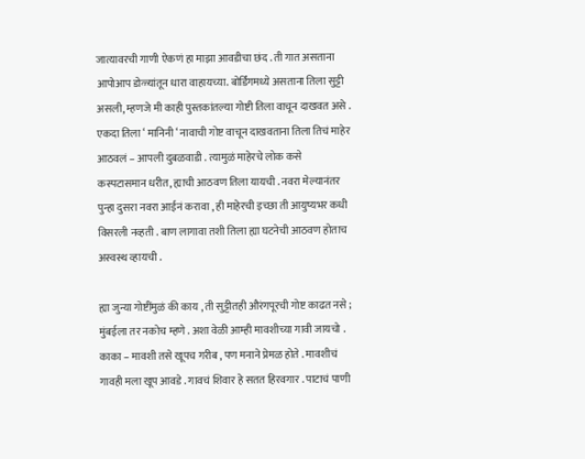जात्यावरची गाणी ऐकणं हा माझा आवडीचा छंद . ती गात असताना आपोआप डोळ्यांतून धारा वाहायच्या. बोर्डिंगमध्ये असताना तिला सुट्टी असली, म्हणजे मी काही पुस्तकांतल्या गोष्टी तिला वाचून दाखवत असे . एकदा तिला ‘ मानिनी ‘ नावाची गोष्ट वाचून दाखवताना तिला तिचं माहेर आठवलं – आपली दुबळवाडी . त्यामुळं माहेरचे लोक कसे कस्पटासमान धरीत, ह्याची आठवण तिला यायची . नवरा मेल्यानंतर पुन्हा दुसरा नवरा आईनं करावा , ही माहेरची इच्छा ती आयुष्यभर कधी विसरली नव्हती . बाण लागावा तशी तिला ह्या घटनेची आठवण होताच अस्वस्थ व्हायची .

ह्या जुन्या गोष्टींमुळं की काय , ती सुट्टीतही औरंगपूरची गोष्ट काढत नसे ; मुंबईला तर नकोच म्हणे . अशा वेळी आम्ही मावशीच्या गावी जायचो . काका – मावशी तसे खूपच गरीब , पण मनाने प्रेमळ होते . मावशीचं गावही मला खूप आवडे . गावचं शिवार हे सतत हिरवगार . पाटाचं पाणी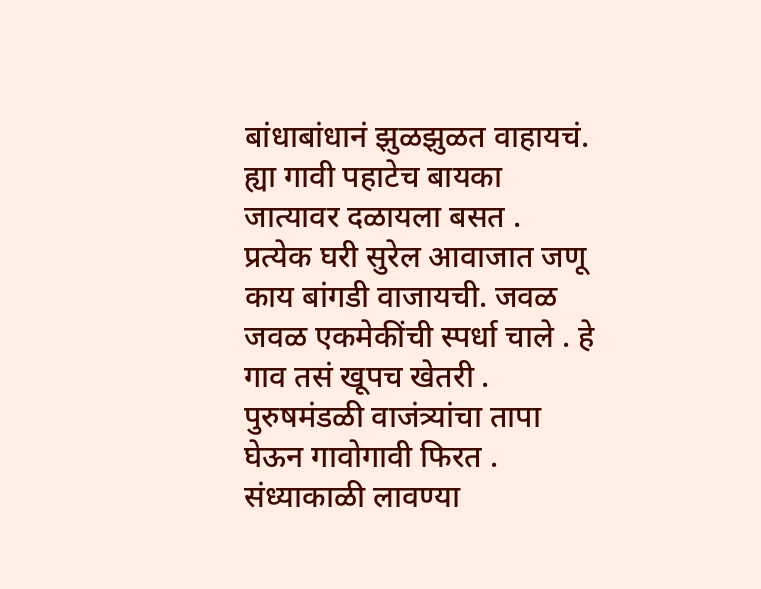बांधाबांधानं झुळझुळत वाहायचं. ह्या गावी पहाटेच बायका जात्यावर दळायला बसत . प्रत्येक घरी सुरेल आवाजात जणू काय बांगडी वाजायची. जवळ जवळ एकमेकींची स्पर्धा चाले . हे गाव तसं खूपच खेतरी . पुरुषमंडळी वाजंत्र्यांचा तापा घेऊन गावोगावी फिरत . संध्याकाळी लावण्या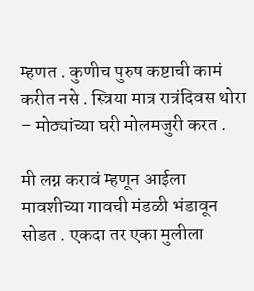म्हणत . कुणीच पुरुष कष्टाची कामं करीत नसे . स्त्रिया मात्र रात्रंदिवस थोरा – मोठ्यांच्या घरी मोलमजुरी करत .

मी लग्न करावं म्हणून आईला मावशीच्या गावची मंडळी भंडावून सोडत . एकदा तर एका मुलीला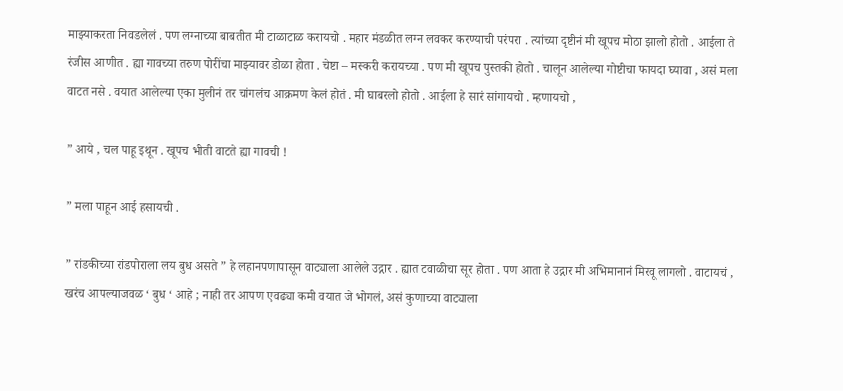माझ्याकरता निवडलेलं . पण लग्नाच्या बाबतीत मी टाळाटाळ करायचो . महार मंडळीत लग्न लवकर करण्याची परंपरा . त्यांच्या दृष्टीनं मी खूपच मोठा झालो होतो . आईला ते रंजीस आणीत . ह्या गावच्या तरुण पोरींचा माझ्यावर डोळा होता . चेष्टा – मस्करी करायच्या . पण मी खूपच पुस्तकी होतो . चालून आलेल्या गोष्टीचा फायदा घ्यावा , असं मला वाटत नसे . वयात आलेल्या एका मुलीनं तर चांगलंच आक्रमण केलं होतं . मी घाबरलो होतो . आईला हे सारं सांगायचो . म्हणायचो ,

” आये , चल पाहू इथून . खूपच भीती वाटते ह्या गावची !

” मला पाहून आई हसायची .

” रांडकीच्या रांडपोराला लय बुध असते ” हे लहानपणापासून वाट्याला आलेले उद्गार . ह्यात टवाळीचा सूर होता . पण आता हे उद्गार मी अभिमानानं मिरवू लागलो . वाटायचं , खरंच आपल्याजवळ ‘ बुध ‘ आहे ; नाही तर आपण एवढ्या कमी वयात जे भोगलं, असं कुणाच्या वाट्याला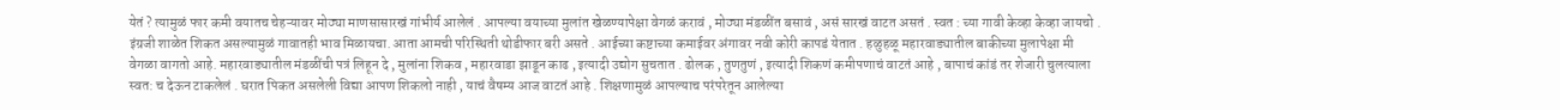येतं ? त्यामुळं फार कमी वयातच चेहऱ्यावर मोठ्या माणसासारखं गांभीर्य आलेलं . आपल्या वयाच्या मुलांत खेळण्यापेक्षा वेगळं करावं , मोठ्या मंडळींत बसावं , असं सारखं वाटत असतं . स्वत : च्या गावी केव्हा केव्हा जायचो . इंग्रजी शाळेत शिकत असल्यामुळं गावातही भाव मिळायचा. आता आमची परिस्थिती थोडीफार बरी असते . आईच्या कष्टाच्या कमाईवर अंगावर नवी कोरी कापडं येतात . हळुहळू महारवाड्यातील बाकीच्या मुलापेक्षा मी वेगळा वागतो आहे. महारवाड्यातील मंडळींची पत्रं लिहून दे , मुलांना शिकव , महारवाडा झाडून काढ , इत्यादी उद्योग सुचतात . ढोलक , तुणतुणं , इत्यादी शिकणं कमीपणाचं वाटतं आहे , बापाचं कांडं तर शेजारी चुलत्याला स्वत: च देऊन टाकलेलं . घरात पिकत असलेली विद्या आपण शिकलो नाही , याचं वैषम्य आज वाटतं आहे . शिक्षणामुळं आपल्याच परंपरेतून आलेल्या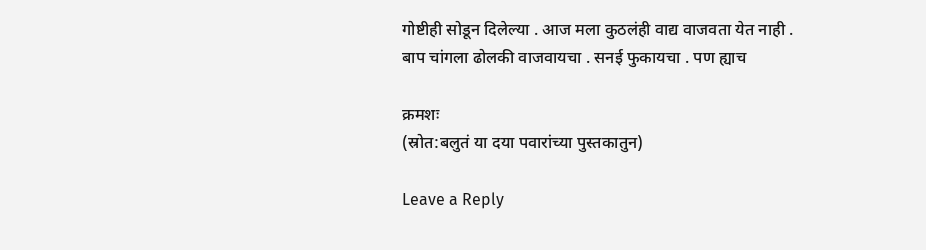गोष्टीही सोडून दिलेल्या . आज मला कुठलंही वाद्य वाजवता येत नाही . बाप चांगला ढोलकी वाजवायचा . सनई फुकायचा . पण ह्याच

क्रमशः
(स्रोत:बलुतं या दया पवारांच्या पुस्तकातुन)

Leave a Reply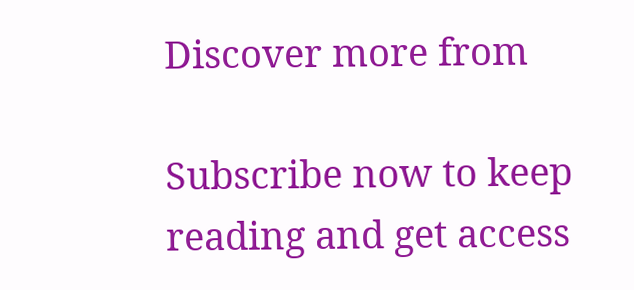Discover more from

Subscribe now to keep reading and get access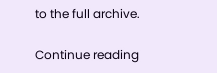to the full archive.

Continue reading